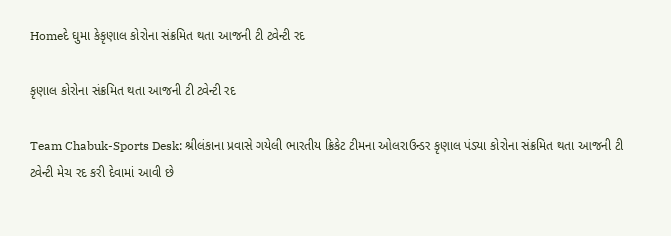Homeદે ઘુમા કેકૃણાલ કોરોના સંક્રમિત થતા આજની ટી ટ્વેન્ટી રદ

કૃણાલ કોરોના સંક્રમિત થતા આજની ટી ટ્વેન્ટી રદ

Team Chabuk-Sports Desk: શ્રીલંકાના પ્રવાસે ગયેલી ભારતીય ક્રિકેટ ટીમના ઓલરાઉન્ડર કૃણાલ પંડ્યા કોરોના સંક્રમિત થતા આજની ટી ટ્વેન્ટી મેચ રદ કરી દેવામાં આવી છે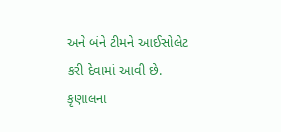અને બંને ટીમને આઈસોલેટ કરી દેવામાં આવી છે. કૃણાલના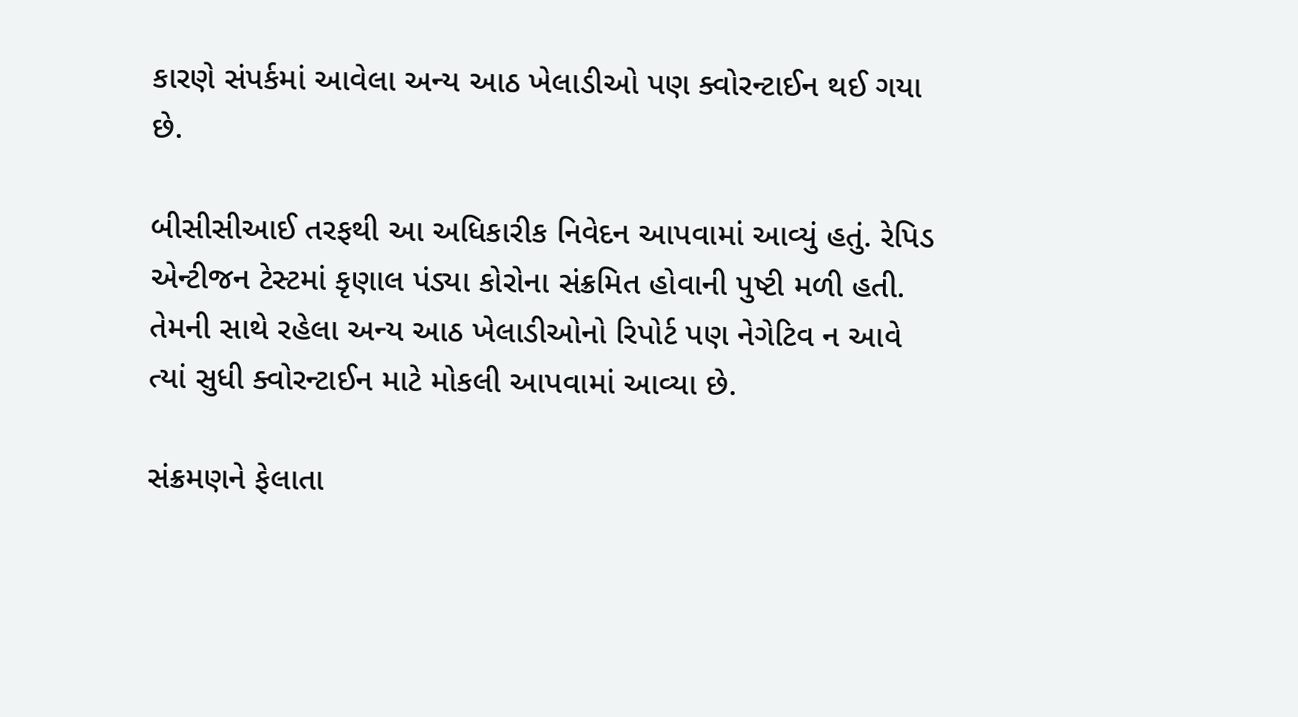કારણે સંપર્કમાં આવેલા અન્ય આઠ ખેલાડીઓ પણ ક્વોરન્ટાઈન થઈ ગયા છે.

બીસીસીઆઈ તરફથી આ અધિકારીક નિવેદન આપવામાં આવ્યું હતું. રેપિડ એન્ટીજન ટેસ્ટમાં કૃણાલ પંડ્યા કોરોના સંક્રમિત હોવાની પુષ્ટી મળી હતી. તેમની સાથે રહેલા અન્ય આઠ ખેલાડીઓનો રિપોર્ટ પણ નેગેટિવ ન આવે ત્યાં સુધી ક્વોરન્ટાઈન માટે મોકલી આપવામાં આવ્યા છે.

સંક્રમણને ફેલાતા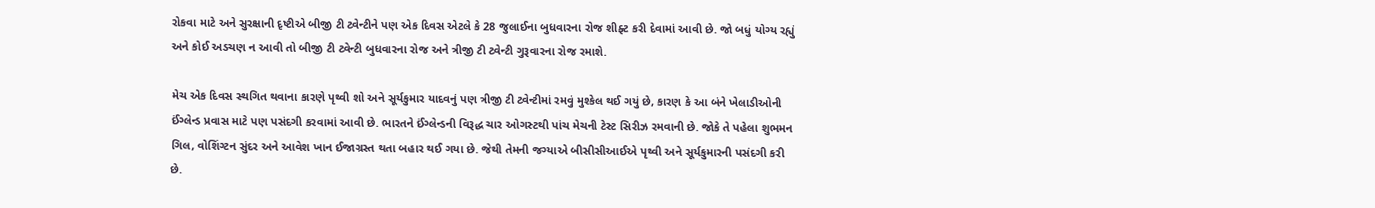રોકવા માટે અને સુરક્ષાની દૃષ્ટીએ બીજી ટી ટ્વેન્ટીને પણ એક દિવસ એટલે કે 28 જુલાઈના બુધવારના રોજ શીફ્ટ કરી દેવામાં આવી છે. જો બધું યોગ્ય રહ્યું અને કોઈ અડચણ ન આવી તો બીજી ટી ટ્વેન્ટી બુધવારના રોજ અને ત્રીજી ટી ટ્વેન્ટી ગુરૂવારના રોજ રમાશે.

મેચ એક દિવસ સ્થગિત થવાના કારણે પૃથ્વી શો અને સૂર્યકુમાર યાદવનું પણ ત્રીજી ટી ટ્વેન્ટીમાં રમવું મુશ્કેલ થઈ ગયું છે, કારણ કે આ બંને ખેલાડીઓની ઈંગ્લેન્ડ પ્રવાસ માટે પણ પસંદગી કરવામાં આવી છે. ભારતને ઈંગ્લેન્ડની વિરૂદ્ધ ચાર ઓગસ્ટથી પાંચ મેચની ટેસ્ટ સિરીઝ રમવાની છે. જોકે તે પહેલા શુભમન ગિલ, વોશિંગ્ટન સુંદર અને આવેશ ખાન ઈજાગ્રસ્ત થતા બહાર થઈ ગયા છે. જેથી તેમની જગ્યાએ બીસીસીઆઈએ પૃથ્વી અને સૂર્યકુમારની પસંદગી કરી છે.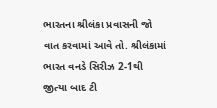ભારતના શ્રીલંકા પ્રવાસની જો વાત કરવામાં આવે તો. શ્રીલંકામાં ભારત વનડે સિરીઝ 2-1થી જીત્યા બાદ ટી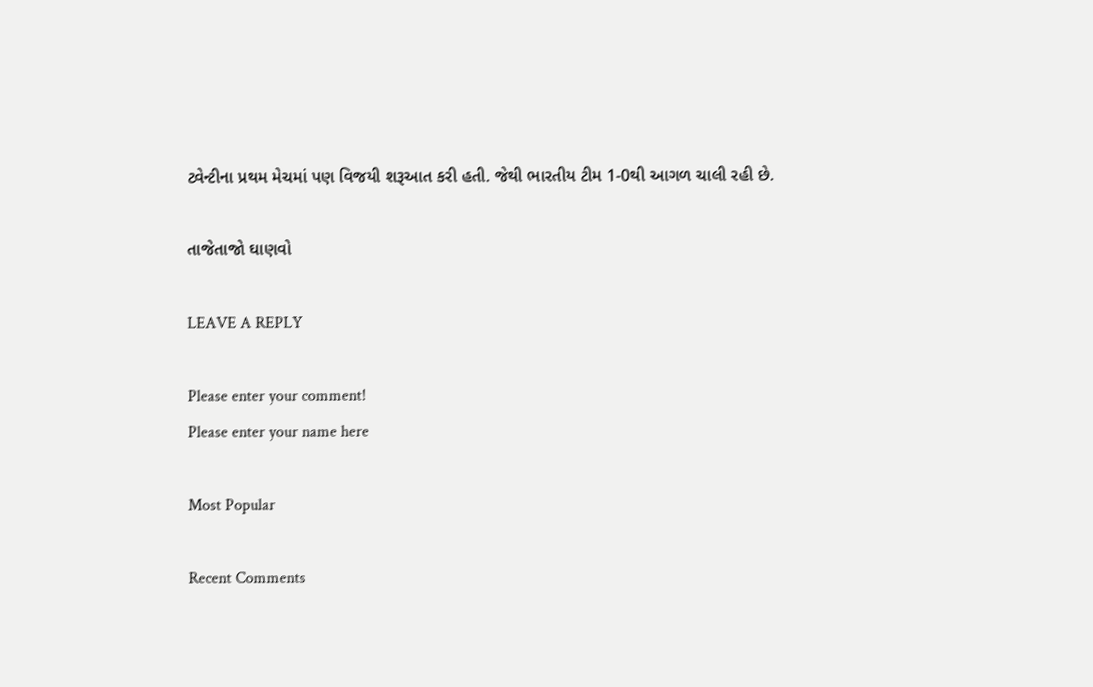ટ્વેન્ટીના પ્રથમ મેચમાં પણ વિજયી શરૂઆત કરી હતી. જેથી ભારતીય ટીમ 1-0થી આગળ ચાલી રહી છે.

તાજેતાજો ઘાણવો

LEAVE A REPLY

Please enter your comment!
Please enter your name here

Most Popular

Recent Comments